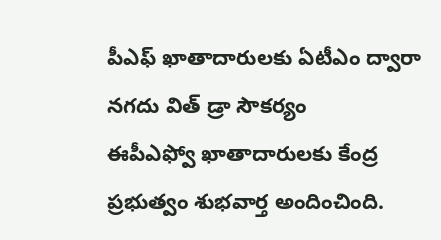పీఎఫ్ ఖాతాదారులకు ఏటీఎం ద్వారా నగదు విత్ డ్రా సౌకర్యం
ఈపీఎఫ్వో ఖాతాదారులకు కేంద్ర ప్రభుత్వం శుభవార్త అందించింది.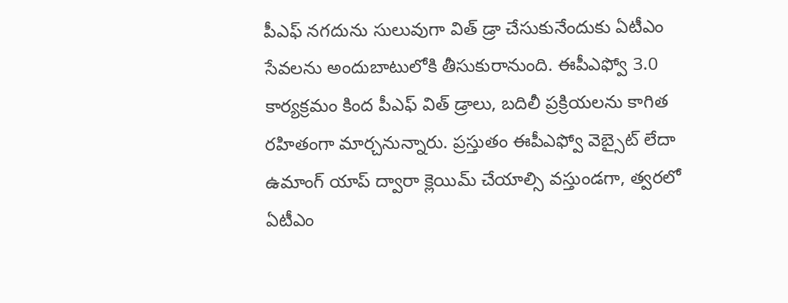పీఎఫ్ నగదును సులువుగా విత్ డ్రా చేసుకునేందుకు ఏటీఎం సేవలను అందుబాటులోకి తీసుకురానుంది. ఈపీఎఫ్వో 3.0 కార్యక్రమం కింద పీఎఫ్ విత్ డ్రాలు, బదిలీ ప్రక్రియలను కాగిత రహితంగా మార్చనున్నారు. ప్రస్తుతం ఈపీఎఫ్వో వెబ్సైట్ లేదా ఉమాంగ్ యాప్ ద్వారా క్లెయిమ్ చేయాల్సి వస్తుండగా, త్వరలో ఏటీఎం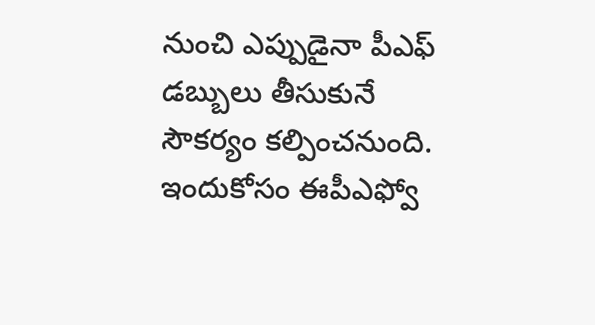నుంచి ఎప్పుడైనా పీఎఫ్ డబ్బులు తీసుకునే సౌకర్యం కల్పించనుంది. ఇందుకోసం ఈపీఎఫ్వో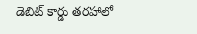డెబిట్ కార్డు తరహాలో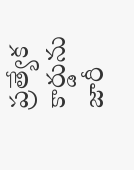ప్రత్యేక కార్డును జారీ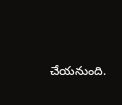చేయనుంది.